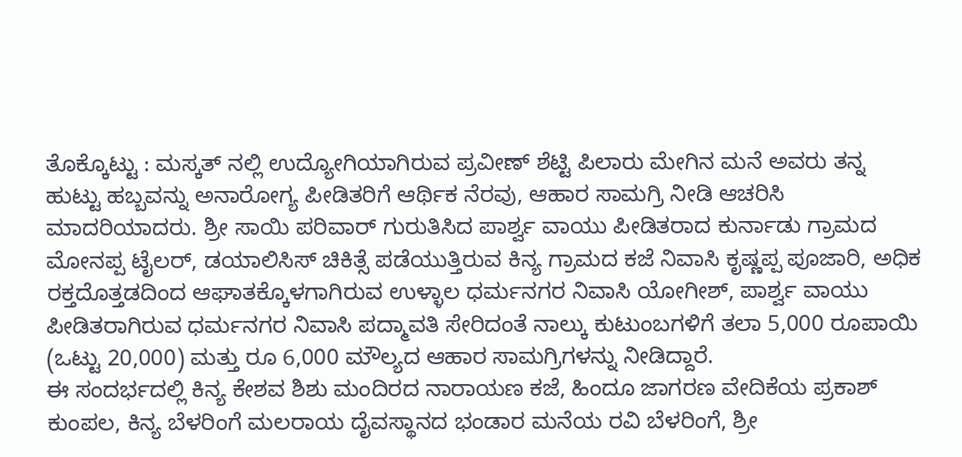ತೊಕ್ಕೊಟ್ಟು : ಮಸ್ಕತ್ ನಲ್ಲಿ ಉದ್ಯೋಗಿಯಾಗಿರುವ ಪ್ರವೀಣ್ ಶೆಟ್ಟಿ ಪಿಲಾರು ಮೇಗಿನ ಮನೆ ಅವರು ತನ್ನ ಹುಟ್ಟು ಹಬ್ಬವನ್ನು ಅನಾರೋಗ್ಯ ಪೀಡಿತರಿಗೆ ಆರ್ಥಿಕ ನೆರವು, ಆಹಾರ ಸಾಮಗ್ರಿ ನೀಡಿ ಆಚರಿಸಿ ಮಾದರಿಯಾದರು. ಶ್ರೀ ಸಾಯಿ ಪರಿವಾರ್ ಗುರುತಿಸಿದ ಪಾರ್ಶ್ವ ವಾಯು ಪೀಡಿತರಾದ ಕುರ್ನಾಡು ಗ್ರಾಮದ ಮೋನಪ್ಪ ಟೈಲರ್, ಡಯಾಲಿಸಿಸ್ ಚಿಕಿತ್ಸೆ ಪಡೆಯುತ್ತಿರುವ ಕಿನ್ಯ ಗ್ರಾಮದ ಕಜೆ ನಿವಾಸಿ ಕೃಷ್ಣಪ್ಪ ಪೂಜಾರಿ, ಅಧಿಕ ರಕ್ತದೊತ್ತಡದಿಂದ ಆಘಾತಕ್ಕೊಳಗಾಗಿರುವ ಉಳ್ಳಾಲ ಧರ್ಮನಗರ ನಿವಾಸಿ ಯೋಗೀಶ್, ಪಾರ್ಶ್ವ ವಾಯು ಪೀಡಿತರಾಗಿರುವ ಧರ್ಮನಗರ ನಿವಾಸಿ ಪದ್ಮಾವತಿ ಸೇರಿದಂತೆ ನಾಲ್ಕು ಕುಟುಂಬಗಳಿಗೆ ತಲಾ 5,000 ರೂಪಾಯಿ (ಒಟ್ಟು 20,000) ಮತ್ತು ರೂ 6,000 ಮೌಲ್ಯದ ಆಹಾರ ಸಾಮಗ್ರಿಗಳನ್ನು ನೀಡಿದ್ದಾರೆ.
ಈ ಸಂದರ್ಭದಲ್ಲಿ ಕಿನ್ಯ ಕೇಶವ ಶಿಶು ಮಂದಿರದ ನಾರಾಯಣ ಕಜೆ, ಹಿಂದೂ ಜಾಗರಣ ವೇದಿಕೆಯ ಪ್ರಕಾಶ್ ಕುಂಪಲ, ಕಿನ್ಯ ಬೆಳರಿಂಗೆ ಮಲರಾಯ ದೈವಸ್ಥಾನದ ಭಂಡಾರ ಮನೆಯ ರವಿ ಬೆಳರಿಂಗೆ, ಶ್ರೀ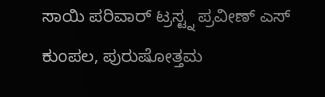ಸಾಯಿ ಪರಿವಾರ್ ಟ್ರಸ್ಟ್ನ ಪ್ರವೀಣ್ ಎಸ್ ಕುಂಪಲ, ಪುರುಷೋತ್ತಮ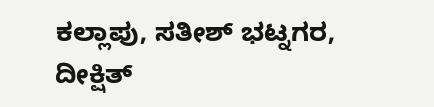ಕಲ್ಲಾಪು, ಸತೀಶ್ ಭಟ್ನಗರ, ದೀಕ್ಷಿತ್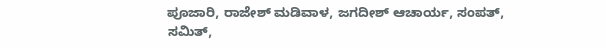ಪೂಜಾರಿ, ರಾಜೇಶ್ ಮಡಿವಾಳ, ಜಗದೀಶ್ ಆಚಾರ್ಯ, ಸಂಪತ್, ಸಮಿತ್,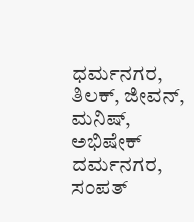ಧರ್ಮನಗರ, ತಿಲಕ್, ಜೀವನ್, ಮನಿಷ್, ಅಭಿಷೇಕ್ ದರ್ಮನಗರ, ಸಂಪತ್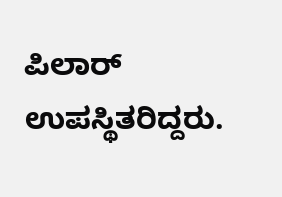ಪಿಲಾರ್ ಉಪಸ್ಥಿತರಿದ್ದರು.